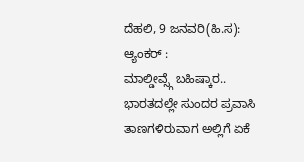ದೆಹಲಿ, 9 ಜನವರಿ(ಹಿ.ಸ):
ಆ್ಯಂಕರ್ :
ಮಾಲ್ಡೀವ್ಸ್ಗೆ ಬಹಿಷ್ಕಾರ.. ಭಾರತದಲ್ಲೇ ಸುಂದರ ಪ್ರವಾಸಿ ತಾಣಗಳಿರುವಾಗ ಅಲ್ಲಿಗೆ ಏಕೆ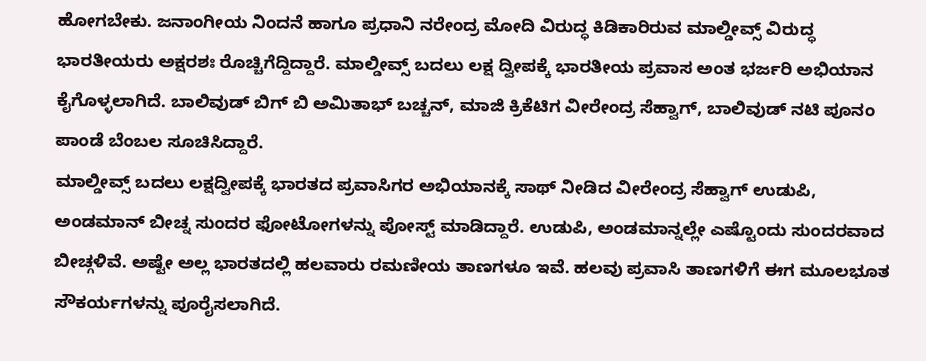ಹೋಗಬೇಕು. ಜನಾಂಗೀಯ ನಿಂದನೆ ಹಾಗೂ ಪ್ರಧಾನಿ ನರೇಂದ್ರ ಮೋದಿ ವಿರುದ್ಧ ಕಿಡಿಕಾರಿರುವ ಮಾಲ್ಡೀವ್ಸ್ ವಿರುದ್ಧ ಭಾರತೀಯರು ಅಕ್ಷರಶಃ ರೊಚ್ಚಿಗೆದ್ದಿದ್ದಾರೆ. ಮಾಲ್ಡೀವ್ಸ್ ಬದಲು ಲಕ್ಷ ದ್ವೀಪಕ್ಕೆ ಭಾರತೀಯ ಪ್ರವಾಸ ಅಂತ ಭರ್ಜರಿ ಅಭಿಯಾನ ಕೈಗೊಳ್ಳಲಾಗಿದೆ. ಬಾಲಿವುಡ್ ಬಿಗ್ ಬಿ ಅಮಿತಾಭ್ ಬಚ್ಚನ್, ಮಾಜಿ ಕ್ರಿಕೆಟಿಗ ವೀರೇಂದ್ರ ಸೆಹ್ವಾಗ್, ಬಾಲಿವುಡ್ ನಟಿ ಪೂನಂ ಪಾಂಡೆ ಬೆಂಬಲ ಸೂಚಿಸಿದ್ದಾರೆ.
ಮಾಲ್ಡೀವ್ಸ್ ಬದಲು ಲಕ್ಷದ್ವೀಪಕ್ಕೆ ಭಾರತದ ಪ್ರವಾಸಿಗರ ಅಭಿಯಾನಕ್ಕೆ ಸಾಥ್ ನೀಡಿದ ವೀರೇಂದ್ರ ಸೆಹ್ವಾಗ್ ಉಡುಪಿ, ಅಂಡಮಾನ್ ಬೀಚ್ನ ಸುಂದರ ಫೋಟೋಗಳನ್ನು ಪೋಸ್ಟ್ ಮಾಡಿದ್ದಾರೆ. ಉಡುಪಿ, ಅಂಡಮಾನ್ನಲ್ಲೇ ಎಷ್ಟೊಂದು ಸುಂದರವಾದ ಬೀಚ್ಗಳಿವೆ. ಅಷ್ಟೇ ಅಲ್ಲ ಭಾರತದಲ್ಲಿ ಹಲವಾರು ರಮಣೀಯ ತಾಣಗಳೂ ಇವೆ. ಹಲವು ಪ್ರವಾಸಿ ತಾಣಗಳಿಗೆ ಈಗ ಮೂಲಭೂತ ಸೌಕರ್ಯಗಳನ್ನು ಪೂರೈಸಲಾಗಿದೆ.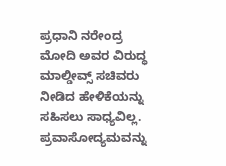ಪ್ರಧಾನಿ ನರೇಂದ್ರ ಮೋದಿ ಅವರ ವಿರುದ್ಧ ಮಾಲ್ಡೀವ್ಸ್ ಸಚಿವರು ನೀಡಿದ ಹೇಳಿಕೆಯನ್ನು ಸಹಿಸಲು ಸಾಧ್ಯವಿಲ್ಲ. ಪ್ರವಾಸೋದ್ಯಮವನ್ನು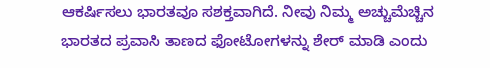ಆಕರ್ಷಿಸಲು ಭಾರತವೂ ಸಶಕ್ತವಾಗಿದೆ. ನೀವು ನಿಮ್ಮ ಅಚ್ಚುಮೆಚ್ಚಿನ ಭಾರತದ ಪ್ರವಾಸಿ ತಾಣದ ಫೋಟೋಗಳನ್ನು ಶೇರ್ ಮಾಡಿ ಎಂದು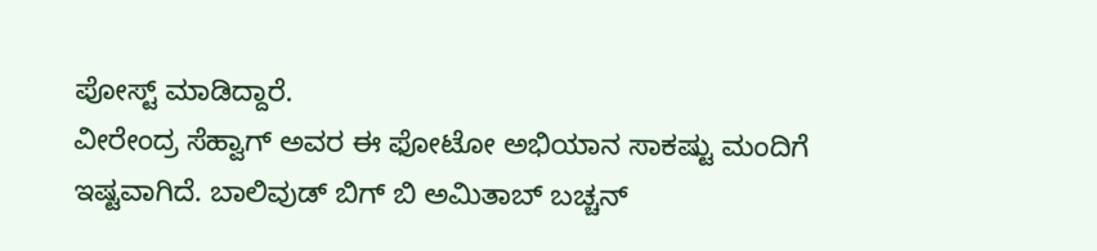ಪೋಸ್ಟ್ ಮಾಡಿದ್ದಾರೆ.
ವೀರೇಂದ್ರ ಸೆಹ್ವಾಗ್ ಅವರ ಈ ಫೋಟೋ ಅಭಿಯಾನ ಸಾಕಷ್ಟು ಮಂದಿಗೆ ಇಷ್ಟವಾಗಿದೆ. ಬಾಲಿವುಡ್ ಬಿಗ್ ಬಿ ಅಮಿತಾಬ್ ಬಚ್ಚನ್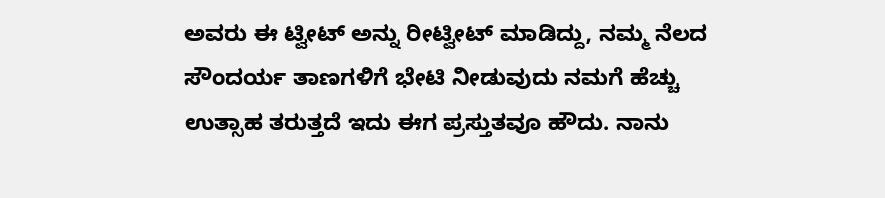ಅವರು ಈ ಟ್ವೀಟ್ ಅನ್ನು ರೀಟ್ವೀಟ್ ಮಾಡಿದ್ದು, ನಮ್ಮ ನೆಲದ ಸೌಂದರ್ಯ ತಾಣಗಳಿಗೆ ಭೇಟಿ ನೀಡುವುದು ನಮಗೆ ಹೆಚ್ಚು ಉತ್ಸಾಹ ತರುತ್ತದೆ ಇದು ಈಗ ಪ್ರಸ್ತುತವೂ ಹೌದು. ನಾನು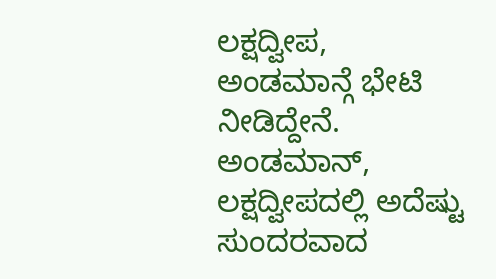ಲಕ್ಷದ್ವೀಪ, ಅಂಡಮಾನ್ಗೆ ಭೇಟಿ ನೀಡಿದ್ದೇನೆ. ಅಂಡಮಾನ್, ಲಕ್ಷದ್ವೀಪದಲ್ಲಿ ಅದೆಷ್ಟು ಸುಂದರವಾದ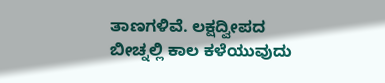ತಾಣಗಳಿವೆ. ಲಕ್ಷದ್ವೀಪದ ಬೀಚ್ನಲ್ಲಿ ಕಾಲ ಕಳೆಯುವುದು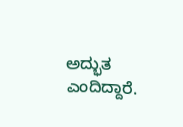ಅದ್ಭುತ ಎಂದಿದ್ದಾರೆ.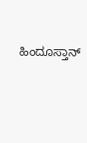ಹಿಂದೂಸ್ತಾನ್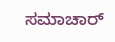ಸಮಾಚಾರ್